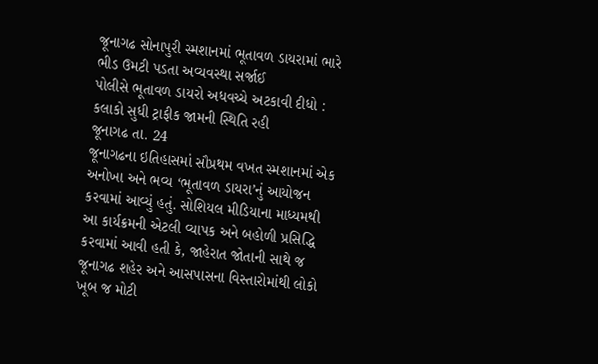જૂનાગઢ સોનાપુરી સ્મશાનમાં ભૂતાવળ ડાયરામાં ભારે ભીડ ઉમટી પડતા અવ્યવસ્થા સર્જાઈ
પોલીસે ભૂતાવળ ડાયરો અધવચ્ચે અટકાવી દીધો : કલાકો સુધી ટ્રાફીક જામની સ્થિતિ રહી
જૂનાગઢ તા. 24
જૂનાગઢના ઇતિહાસમાં સૌપ્રથમ વખત સ્મશાનમાં એક અનોખા અને ભવ્ય ‘ભૂતાવળ ડાયરા’નું આયોજન કરવામાં આવ્યું હતું. સોશિયલ મીડિયાના માધ્યમથી આ કાર્યક્રમની એટલી વ્યાપક અને બહોળી પ્રસિદ્ધિ કરવામાં આવી હતી કે, જાહેરાત જોતાની સાથે જ જૂનાગઢ શહેર અને આસપાસના વિસ્તારોમાંથી લોકો ખૂબ જ મોટી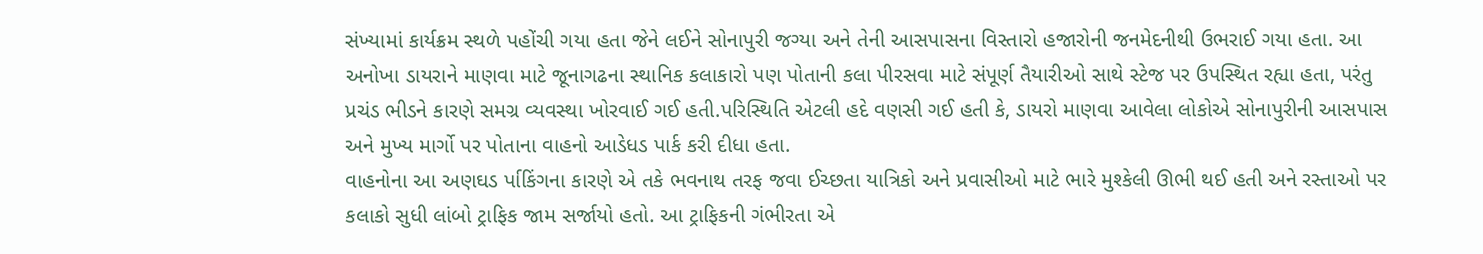સંખ્યામાં કાર્યક્રમ સ્થળે પહોંચી ગયા હતા જેને લઈને સોનાપુરી જગ્યા અને તેની આસપાસના વિસ્તારો હજારોની જનમેદનીથી ઉભરાઈ ગયા હતા. આ અનોખા ડાયરાને માણવા માટે જૂનાગઢના સ્થાનિક કલાકારો પણ પોતાની કલા પીરસવા માટે સંપૂર્ણ તૈયારીઓ સાથે સ્ટેજ પર ઉપસ્થિત રહ્યા હતા, પરંતુ પ્રચંડ ભીડને કારણે સમગ્ર વ્યવસ્થા ખોરવાઈ ગઈ હતી.પરિસ્થિતિ એટલી હદે વણસી ગઈ હતી કે, ડાયરો માણવા આવેલા લોકોએ સોનાપુરીની આસપાસ અને મુખ્ય માર્ગો પર પોતાના વાહનો આડેધડ પાર્ક કરી દીધા હતા.
વાહનોના આ અણઘડ ર્પાકિંગના કારણે એ તકે ભવનાથ તરફ જવા ઈચ્છતા યાત્રિકો અને પ્રવાસીઓ માટે ભારે મુશ્કેલી ઊભી થઈ હતી અને રસ્તાઓ પર કલાકો સુધી લાંબો ટ્રાફિક જામ સર્જાયો હતો. આ ટ્રાફિકની ગંભીરતા એ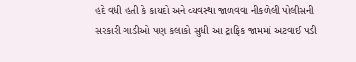હદે વધી હતી કે કાયદો અને વ્યવસ્થા જાળવવા નીકળેલી પોલીસની સરકારી ગાડીઓ પણ કલાકો સુધી આ ટ્રાફિક જામમાં અટવાઈ પડી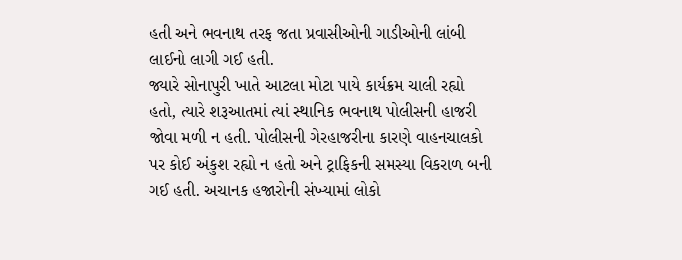હતી અને ભવનાથ તરફ જતા પ્રવાસીઓની ગાડીઓની લાંબી લાઈનો લાગી ગઈ હતી.
જ્યારે સોનાપુરી ખાતે આટલા મોટા પાયે કાર્યક્રમ ચાલી રહ્યો હતો, ત્યારે શરૂઆતમાં ત્યાં સ્થાનિક ભવનાથ પોલીસની હાજરી જોવા મળી ન હતી. પોલીસની ગેરહાજરીના કારણે વાહનચાલકો પર કોઈ અંકુશ રહ્યો ન હતો અને ટ્રાફિકની સમસ્યા વિકરાળ બની ગઈ હતી. અચાનક હજારોની સંખ્યામાં લોકો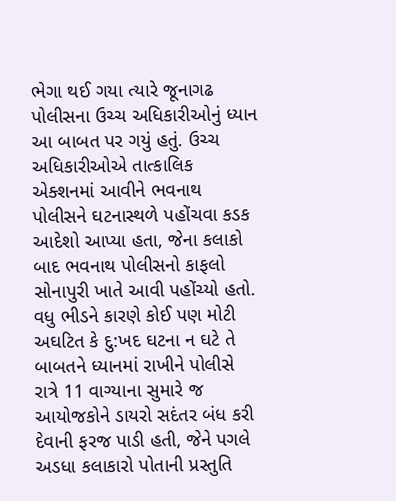ભેગા થઈ ગયા ત્યારે જૂનાગઢ પોલીસના ઉચ્ચ અધિકારીઓનું ધ્યાન આ બાબત પર ગયું હતું. ઉચ્ચ અધિકારીઓએ તાત્કાલિક એક્શનમાં આવીને ભવનાથ પોલીસને ઘટનાસ્થળે પહોંચવા કડક આદેશો આપ્યા હતા, જેના કલાકો બાદ ભવનાથ પોલીસનો કાફલો સોનાપુરી ખાતે આવી પહોંચ્યો હતો.
વધુ ભીડને કારણે કોઈ પણ મોટી અઘટિત કે દુ:ખદ ઘટના ન ઘટે તે બાબતને ધ્યાનમાં રાખીને પોલીસે રાત્રે 11 વાગ્યાના સુમારે જ આયોજકોને ડાયરો સદંતર બંધ કરી દેવાની ફરજ પાડી હતી, જેને પગલે અડધા કલાકારો પોતાની પ્રસ્તુતિ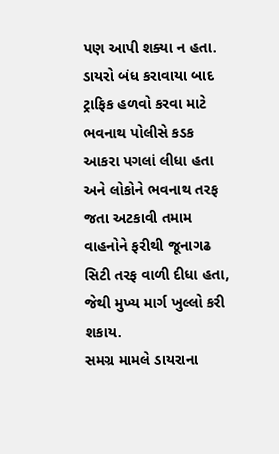પણ આપી શક્યા ન હતા. ડાયરો બંધ કરાવાયા બાદ ટ્રાફિક હળવો કરવા માટે ભવનાથ પોલીસે કડક આકરા પગલાં લીધા હતા અને લોકોને ભવનાથ તરફ જતા અટકાવી તમામ વાહનોને ફરીથી જૂનાગઢ સિટી તરફ વાળી દીધા હતા, જેથી મુખ્ય માર્ગ ખુલ્લો કરી શકાય.
સમગ્ર મામલે ડાયરાના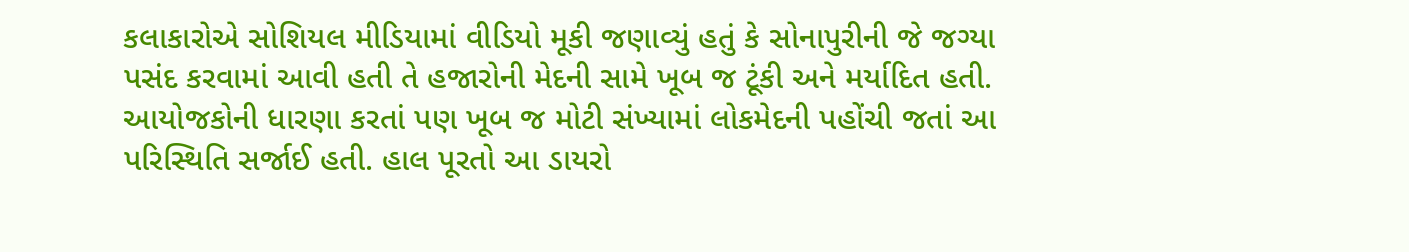કલાકારોએ સોશિયલ મીડિયામાં વીડિયો મૂકી જણાવ્યું હતું કે સોનાપુરીની જે જગ્યા પસંદ કરવામાં આવી હતી તે હજારોની મેદની સામે ખૂબ જ ટૂંકી અને મર્યાદિત હતી. આયોજકોની ધારણા કરતાં પણ ખૂબ જ મોટી સંખ્યામાં લોકમેદની પહોંચી જતાં આ પરિસ્થિતિ સર્જાઈ હતી. હાલ પૂરતો આ ડાયરો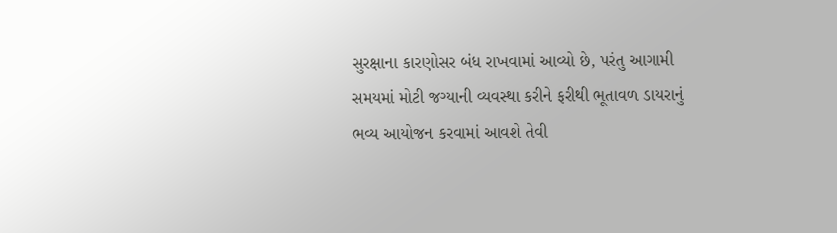સુરક્ષાના કારણોસર બંધ રાખવામાં આવ્યો છે, પરંતુ આગામી સમયમાં મોટી જગ્યાની વ્યવસ્થા કરીને ફરીથી ભૂતાવળ ડાયરાનું ભવ્ય આયોજન કરવામાં આવશે તેવી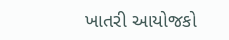ખાતરી આયોજકો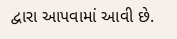દ્વારા આપવામાં આવી છે.